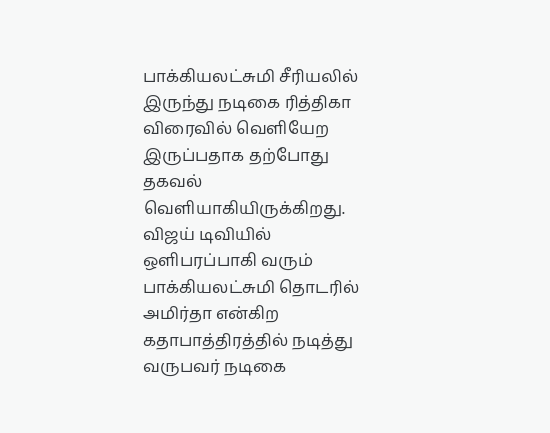பாக்கியலட்சுமி சீரியலில் இருந்து நடிகை ரித்திகா விரைவில் வெளியேற இருப்பதாக தற்போது தகவல் வெளியாகியிருக்கிறது. விஜய் டிவியில் ஒளிபரப்பாகி வரும் பாக்கியலட்சுமி தொடரில் அமிர்தா என்கிற கதாபாத்திரத்தில் நடித்து வருபவர் நடிகை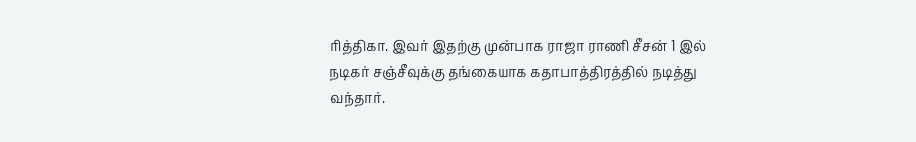ரித்திகா. இவர் இதற்கு முன்பாக ராஜா ராணி சீசன் 1 இல் நடிகர் சஞ்சீவுக்கு தங்கையாக கதாபாத்திரத்தில் நடித்து வந்தார்.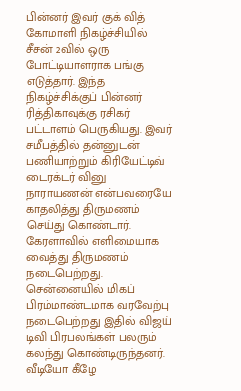பின்னர் இவர் குக் வித் கோமாளி நிகழ்ச்சியில் சீசன் 2வில் ஒரு போட்டியாளராக பங்கு எடுத்தார். இந்த நிகழ்ச்சிக்குப் பின்னர் ரித்திகாவுக்கு ரசிகர் பட்டாளம் பெருகியது. இவர் சமீபத்தில் தன்னுடன் பணியாற்றும் கிரியேட்டிவ் டைரக்டர் வினு நாராயணன் என்பவரையே காதலித்து திருமணம் செய்து கொண்டார். கேரளாவில் எளிமையாக வைத்து திருமணம் நடைபெற்றது. சென்னையில் மிகப் பிரம்மாண்டமாக வரவேற்பு நடைபெற்றது இதில் விஜய் டிவி பிரபலங்கள் பலரும் கலந்து கொண்டிருந்தனர். வீடியோ கீழே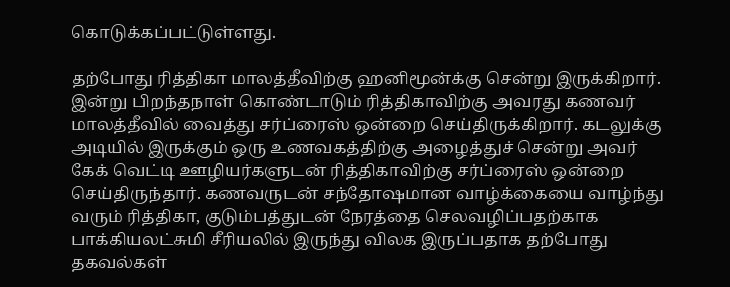கொடுக்கப்பட்டுள்ளது.

தற்போது ரித்திகா மாலத்தீவிற்கு ஹனிமூன்க்கு சென்று இருக்கிறார். இன்று பிறந்தநாள் கொண்டாடும் ரித்திகாவிற்கு அவரது கணவர் மாலத்தீவில் வைத்து சர்ப்ரைஸ் ஒன்றை செய்திருக்கிறார். கடலுக்கு அடியில் இருக்கும் ஒரு உணவகத்திற்கு அழைத்துச் சென்று அவர் கேக் வெட்டி ஊழியர்களுடன் ரித்திகாவிற்கு சர்ப்ரைஸ் ஒன்றை செய்திருந்தார். கணவருடன் சந்தோஷமான வாழ்க்கையை வாழ்ந்து வரும் ரித்திகா, குடும்பத்துடன் நேரத்தை செலவழிப்பதற்காக பாக்கியலட்சுமி சீரியலில் இருந்து விலக இருப்பதாக தற்போது தகவல்கள்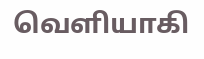வெளியாகி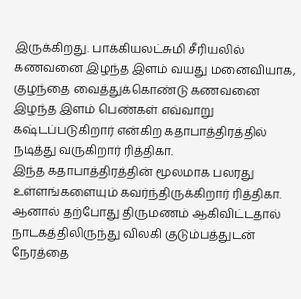இருக்கிறது. பாக்கியலட்சுமி சீரியலில் கணவனை இழந்த இளம் வயது மனைவியாக, குழந்தை வைத்துக்கொண்டு கணவனை இழந்த இளம் பெண்கள் எவ்வாறு கஷ்டப்படுகிறார் என்கிற கதாபாத்திரத்தில் நடித்து வருகிறார் ரித்திகா.
இந்த கதாபாத்திரத்தின் மூலமாக பலரது உள்ளங்களையும் கவர்ந்திருக்கிறார் ரித்திகா. ஆனால் தற்போது திருமணம் ஆகிவிட்டதால் நாடகத்திலிருந்து விலகி குடும்பத்துடன் நேரத்தை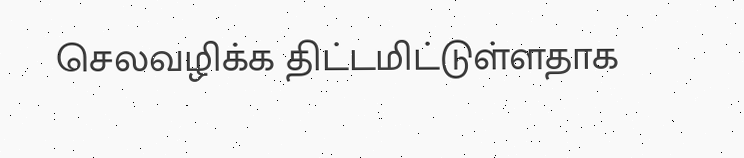செலவழிக்க திட்டமிட்டுள்ளதாக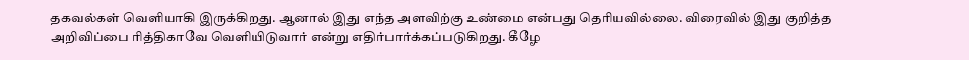தகவல்கள் வெளியாகி இருக்கிறது. ஆனால் இது எந்த அளவிற்கு உண்மை என்பது தெரியவில்லை. விரைவில் இது குறித்த அறிவிப்பை ரித்திகாவே வெளியிடுவார் என்று எதிர்பார்க்கப்படுகிறது. கீழே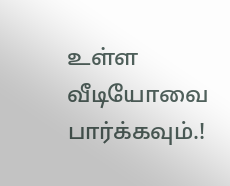உள்ள வீடியோவை பார்க்கவும்.!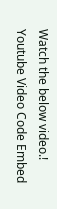Watch the below video.!
Youtube Video Code Embed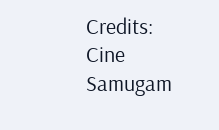Credits: Cine Samugam